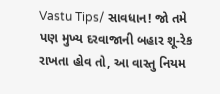Vastu Tips/ સાવધાન! જો તમે પણ મુખ્ય દરવાજાની બહાર શૂ-રેક રાખતા હોવ તો, આ વાસ્તુ નિયમ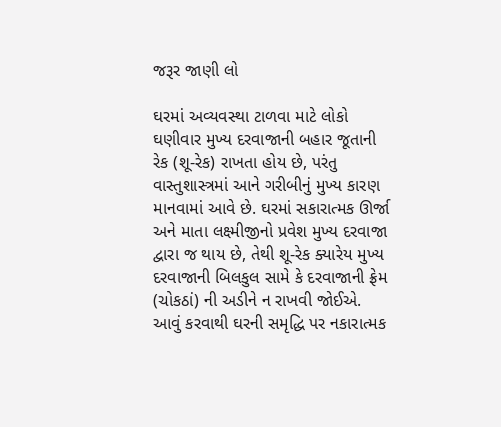જરૂર જાણી લો

ઘરમાં અવ્યવસ્થા ટાળવા માટે લોકો ઘણીવાર મુખ્ય દરવાજાની બહાર જૂતાની રેક (શૂ-રેક) રાખતા હોય છે, પરંતુ વાસ્તુશાસ્ત્રમાં આને ગરીબીનું મુખ્ય કારણ માનવામાં આવે છે. ઘરમાં સકારાત્મક ઊર્જા અને માતા લક્ષ્મીજીનો પ્રવેશ મુખ્ય દરવાજા દ્વારા જ થાય છે, તેથી શૂ-રેક ક્યારેય મુખ્ય દરવાજાની બિલકુલ સામે કે દરવાજાની ફ્રેમ (ચોકઠાં) ની અડીને ન રાખવી જોઈએ. આવું કરવાથી ઘરની સમૃદ્ધિ પર નકારાત્મક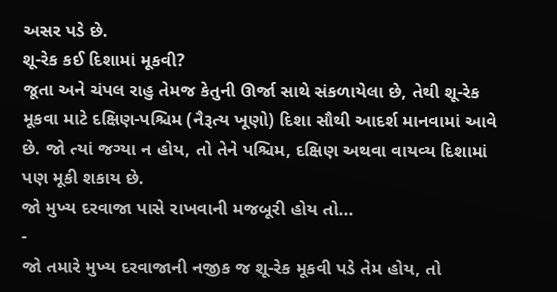અસર પડે છે.
શૂ-રેક કઈ દિશામાં મૂકવી?
જૂતા અને ચંપલ રાહુ તેમજ કેતુની ઊર્જા સાથે સંકળાયેલા છે, તેથી શૂ-રેક મૂકવા માટે દક્ષિણ-પશ્ચિમ (નૈરૂત્ય ખૂણો) દિશા સૌથી આદર્શ માનવામાં આવે છે. જો ત્યાં જગ્યા ન હોય, તો તેને પશ્ચિમ, દક્ષિણ અથવા વાયવ્ય દિશામાં પણ મૂકી શકાય છે.
જો મુખ્ય દરવાજા પાસે રાખવાની મજબૂરી હોય તો...
-
જો તમારે મુખ્ય દરવાજાની નજીક જ શૂ-રેક મૂકવી પડે તેમ હોય, તો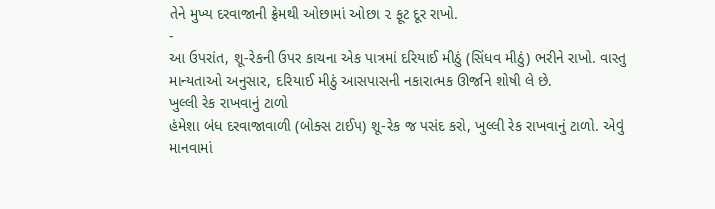તેને મુખ્ય દરવાજાની ફ્રેમથી ઓછામાં ઓછા ૨ ફૂટ દૂર રાખો.
-
આ ઉપરાંત, શૂ-રેકની ઉપર કાચના એક પાત્રમાં દરિયાઈ મીઠું (સિંધવ મીઠું) ભરીને રાખો. વાસ્તુ માન્યતાઓ અનુસાર, દરિયાઈ મીઠું આસપાસની નકારાત્મક ઊર્જાને શોષી લે છે.
ખુલ્લી રેક રાખવાનું ટાળો
હંમેશા બંધ દરવાજાવાળી (બોક્સ ટાઈપ) શૂ-રેક જ પસંદ કરો, ખુલ્લી રેક રાખવાનું ટાળો. એવું માનવામાં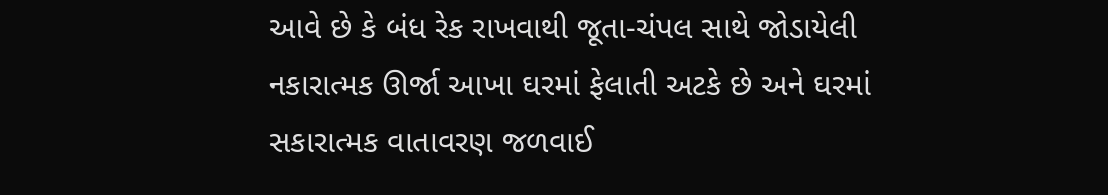આવે છે કે બંધ રેક રાખવાથી જૂતા-ચંપલ સાથે જોડાયેલી નકારાત્મક ઊર્જા આખા ઘરમાં ફેલાતી અટકે છે અને ઘરમાં સકારાત્મક વાતાવરણ જળવાઈ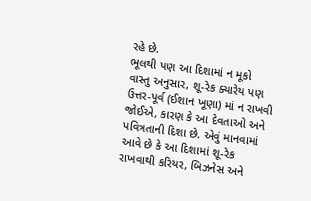રહે છે.
ભૂલથી પણ આ દિશામાં ન મૂકો
વાસ્તુ અનુસાર, શૂ-રેક ક્યારેય પણ ઉત્તર-પૂર્વ (ઈશાન ખૂણા) માં ન રાખવી જોઈએ, કારણ કે આ દેવતાઓ અને પવિત્રતાની દિશા છે. એવું માનવામાં આવે છે કે આ દિશામાં શૂ-રેક રાખવાથી કરિયર, બિઝનેસ અને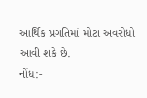આર્થિક પ્રગતિમાં મોટા અવરોધો આવી શકે છે.
નોંધ:-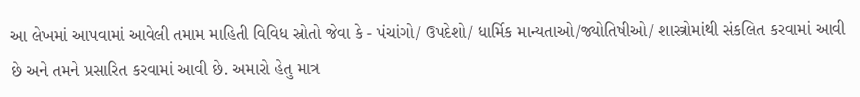આ લેખમાં આપવામાં આવેલી તમામ માહિતી વિવિધ સ્રોતો જેવા કે - પંચાંગો/ ઉપદેશો/ ધાર્મિક માન્યતાઓ/જ્યોતિષીઓ/ શાસ્ત્રોમાંથી સંકલિત કરવામાં આવી છે અને તમને પ્રસારિત કરવામાં આવી છે. અમારો હેતુ માત્ર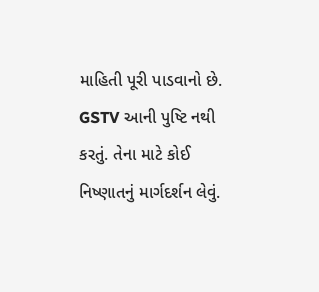માહિતી પૂરી પાડવાનો છે. GSTV આની પુષ્ટિ નથી કરતું. તેના માટે કોઈ નિષ્ણાતનું માર્ગદર્શન લેવું.